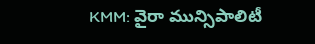KMM: వైరా మున్సిపాలిటీ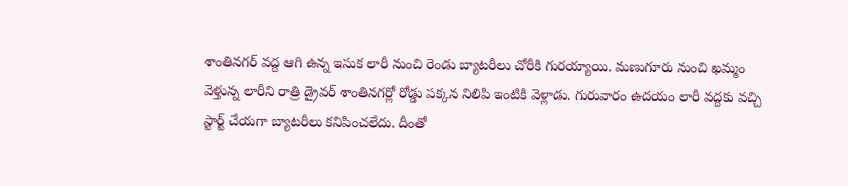శాంతినగర్ వద్ద ఆగి ఉన్న ఇసుక లారీ నుంచి రెండు బ్యాటరీలు చోరీకి గురయ్యాయి. మణుగూరు నుంచి ఖమ్మం వెళ్తున్న లారీని రాత్రి డ్రైవర్ శాంతినగర్లో రోడ్డు పక్కన నిలిపి ఇంటికి వెళ్లాడు. గురువారం ఉదయం లారీ వద్దకు వచ్చి స్టార్ట్ చేయగా బ్యాటరీలు కనిపించలేదు. దీంతో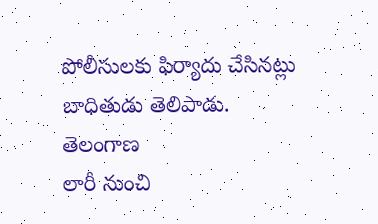పోలీసులకు ఫిర్యాదు చేసినట్లు బాధితుడు తెలిపాడు.
తెలంగాణ
లారీ నుంచి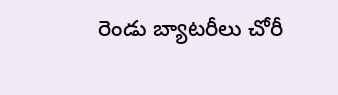రెండు బ్యాటరీలు చోరీ